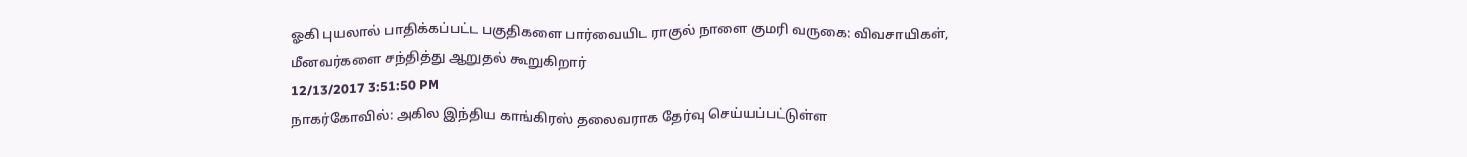ஓகி புயலால் பாதிக்கப்பட்ட பகுதிகளை பார்வையிட ராகுல் நாளை குமரி வருகை: விவசாயிகள், மீனவர்களை சந்தித்து ஆறுதல் கூறுகிறார்
12/13/2017 3:51:50 PM
நாகர்கோவில்: அகில இந்திய காங்கிரஸ் தலைவராக தேர்வு செய்யப்பட்டுள்ள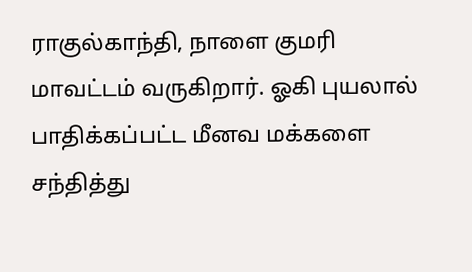ராகுல்காந்தி, நாளை குமரி மாவட்டம் வருகிறார். ஓகி புயலால் பாதிக்கப்பட்ட மீனவ மக்களை சந்தித்து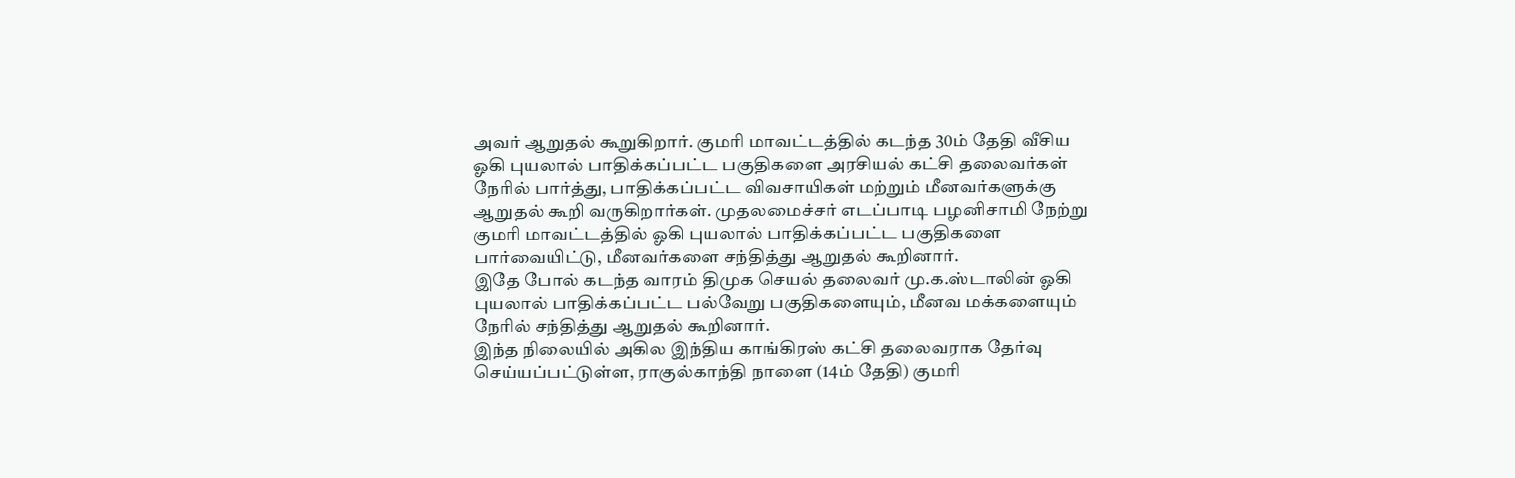அவர் ஆறுதல் கூறுகிறார். குமரி மாவட்டத்தில் கடந்த 30ம் தேதி வீசிய ஓகி புயலால் பாதிக்கப்பட்ட பகுதிகளை அரசியல் கட்சி தலைவர்கள் நேரில் பார்த்து, பாதிக்கப்பட்ட விவசாயிகள் மற்றும் மீனவர்களுக்கு ஆறுதல் கூறி வருகிறார்கள். முதலமைச்சர் எடப்பாடி பழனிசாமி நேற்று குமரி மாவட்டத்தில் ஓகி புயலால் பாதிக்கப்பட்ட பகுதிகளை பார்வையிட்டு, மீனவர்களை சந்தித்து ஆறுதல் கூறினார்.
இதே போல் கடந்த வாரம் திமுக செயல் தலைவர் மு.க.ஸ்டாலின் ஓகி புயலால் பாதிக்கப்பட்ட பல்வேறு பகுதிகளையும், மீனவ மக்களையும் நேரில் சந்தித்து ஆறுதல் கூறினார்.
இந்த நிலையில் அகில இந்திய காங்கிரஸ் கட்சி தலைவராக தேர்வு செய்யப்பட்டுள்ள, ராகுல்காந்தி நாளை (14ம் தேதி) குமரி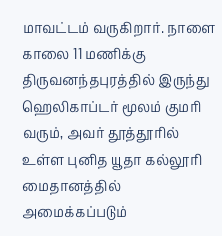மாவட்டம் வருகிறார். நாளை காலை 11 மணிக்கு திருவனந்தபுரத்தில் இருந்து ஹெலிகாப்டர் மூலம் குமரி வரும், அவர் தூத்தூரில் உள்ள புனித யூதா கல்லூரி மைதானத்தில் அமைக்கப்படும்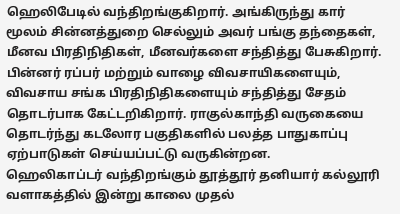ஹெலிபேடில் வந்திறங்குகிறார். அங்கிருந்து கார் மூலம் சின்னத்துறை செல்லும் அவர் பங்கு தந்தைகள், மீனவ பிரதிநிதிகள், மீனவர்களை சந்தித்து பேசுகிறார். பின்னர் ரப்பர் மற்றும் வாழை விவசாயிகளையும், விவசாய சங்க பிரதிநிதிகளையும் சந்தித்து சேதம் தொடர்பாக கேட்டறிகிறார். ராகுல்காந்தி வருகையை தொடர்ந்து கடலோர பகுதிகளில் பலத்த பாதுகாப்பு ஏற்பாடுகள் செய்யப்பட்டு வருகின்றன.
ஹெலிகாப்டர் வந்திறங்கும் தூத்தூர் தனியார் கல்லூரி வளாகத்தில் இன்று காலை முதல்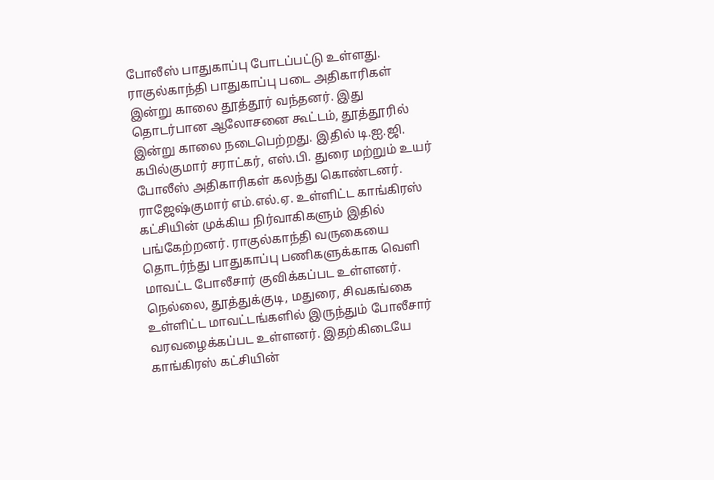போலீஸ் பாதுகாப்பு போடப்பட்டு உள்ளது. ராகுல்காந்தி பாதுகாப்பு படை அதிகாரிகள் இன்று காலை தூத்தூர் வந்தனர். இது தொடர்பான ஆலோசனை கூட்டம், தூத்தூரில் இன்று காலை நடைபெற்றது. இதில் டி.ஐ.ஜி. கபில்குமார் சராட்கர், எஸ்.பி. துரை மற்றும் உயர் போலீஸ் அதிகாரிகள் கலந்து கொண்டனர். ராஜேஷ்குமார் எம்.எல்.ஏ. உள்ளிட்ட காங்கிரஸ் கட்சியின் முக்கிய நிர்வாகிகளும் இதில் பங்கேற்றனர். ராகுல்காந்தி வருகையை தொடர்ந்து பாதுகாப்பு பணிகளுக்காக வெளி மாவட்ட போலீசார் குவிக்கப்பட உள்ளனர். நெல்லை, தூத்துக்குடி, மதுரை, சிவகங்கை உள்ளிட்ட மாவட்டங்களில் இருந்தும் போலீசார் வரவழைக்கப்பட உள்ளனர். இதற்கிடையே காங்கிரஸ் கட்சியின்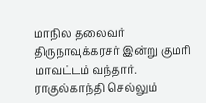மாநில தலைவர் திருநாவுக்கரசர் இன்று குமரி மாவட்டம் வந்தார். ராகுல்காந்தி செல்லும்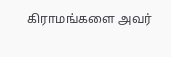கிராமங்களை அவர்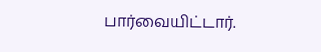பார்வையிட்டார்.